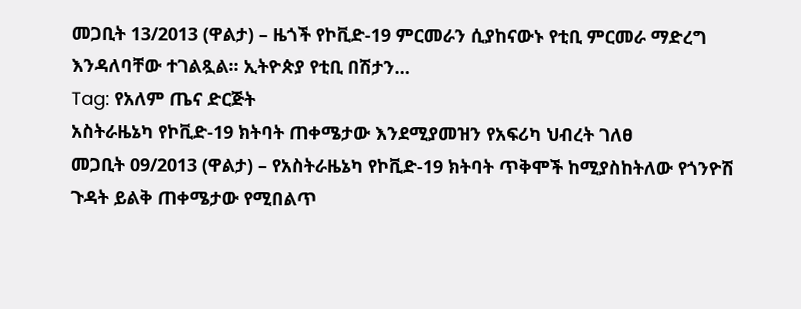መጋቢት 13/2013 (ዋልታ) – ዜጎች የኮቪድ-19 ምርመራን ሲያከናውኑ የቲቢ ምርመራ ማድረግ እንዳለባቸው ተገልጿል፡፡ ኢትዮጵያ የቲቢ በሽታን…
Tag: የአለም ጤና ድርጅት
አስትራዜኔካ የኮቪድ-19 ክትባት ጠቀሜታው እንደሚያመዝን የአፍሪካ ህብረት ገለፀ
መጋቢት 09/2013 (ዋልታ) – የአስትራዜኔካ የኮቪድ-19 ክትባት ጥቅሞች ከሚያስከትለው የጎንዮሽ ጉዳት ይልቅ ጠቀሜታው የሚበልጥ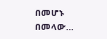በመሆኑ በመላው…